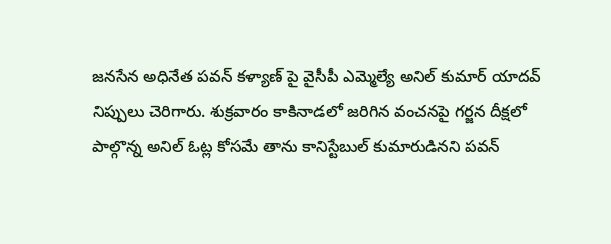జనసేన అధినేత పవన్‌ కళ్యాణ్ పై వైసీపీ ఎమ్మెల్యే అనిల్ కుమార్ యాదవ్ నిప్పులు చెరిగారు. శుక్రవారం కాకినాడలో జరిగిన వంచనపై గర్జన దీక్షలో పాల్గొన్న అనిల్ ఓట్ల కోసమే తాను కానిస్టేబుల్‌ కుమారుడినని పవన్‌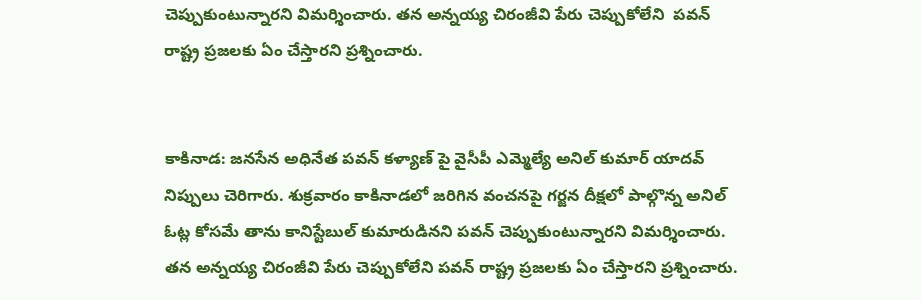చెప్పుకుంటున్నారని విమర్శించారు. తన అన్నయ్య చిరంజీవి పేరు చెప్పుకోలేని  పవన్‌ రాష్ట్ర ప్రజలకు ఏం చేస్తారని ప్రశ్నించారు.


కాకినాడ: జనసేన అధినేత పవన్‌ కళ్యాణ్ పై వైసీపీ ఎమ్మెల్యే అనిల్ కుమార్ యాదవ్ నిప్పులు చెరిగారు. శుక్రవారం కాకినాడలో జరిగిన వంచనపై గర్జన దీక్షలో పాల్గొన్న అనిల్ ఓట్ల కోసమే తాను కానిస్టేబుల్‌ కుమారుడినని పవన్‌ చెప్పుకుంటున్నారని విమర్శించారు. తన అన్నయ్య చిరంజీవి పేరు చెప్పుకోలేని పవన్‌ రాష్ట్ర ప్రజలకు ఏం చేస్తారని ప్రశ్నించారు.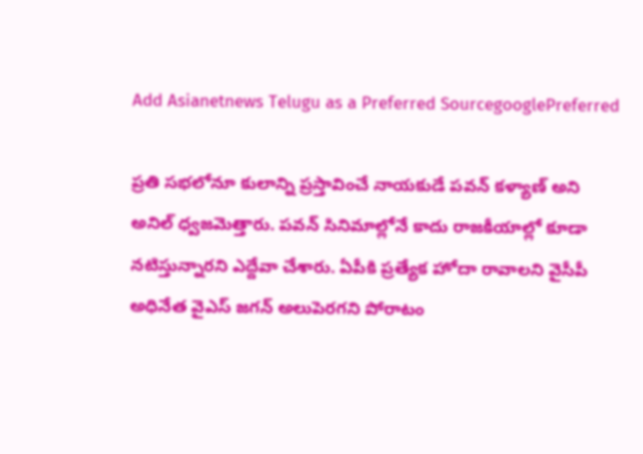Add Asianetnews Telugu as a Preferred SourcegooglePreferred

ప్రతి సభలోనూ కులాన్ని ప్రస్తావించే నాయకుడే పవన్ కళ్యాణ్ అని అనిల్ ధ్వజమెత్తారు. పవన్ సినిమాల్లోనే కాదు రాజకీయాల్లో కూడా నటిస్తున్నారని ఎద్దేవా చేశారు. ఏపీకి ప్రత్యేక హోదా రావాలని వైసీపీ అధినేత వైఎస్‌ జగన్‌ అలుపెరగని పోరాటం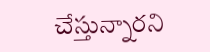చేస్తున్నారని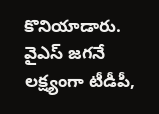కొనియాడారు. వైఎస్‌ జగనే లక్ష్యంగా టీడీపీ,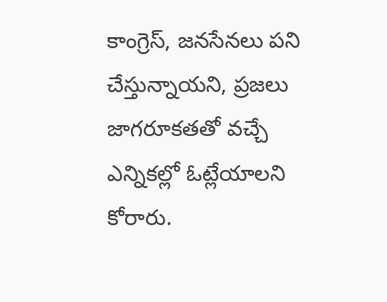కాంగ్రెస్‌, జనసేనలు పని చేస్తున్నాయని, ప్రజలు జాగరూకతతో వచ్చే ఎన్నికల్లో ఓట్లేయాలని కోరారు.